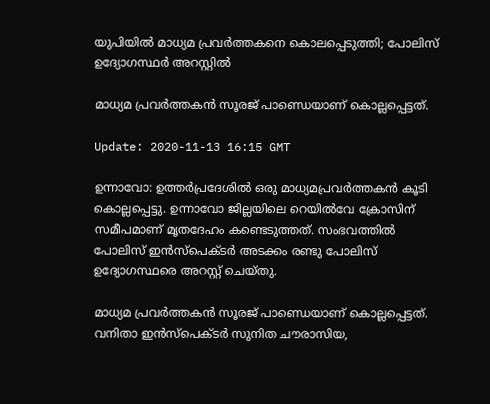യുപിയിൽ മാധ്യമ പ്രവർത്തകനെ കൊലപ്പെടുത്തി; പോലിസ് ഉദ്യോഗസ്ഥർ അറസ്റ്റിൽ

മാധ്യമ പ്രവർത്തകൻ സൂരജ് പാണ്ഡെയാണ് കൊല്ലപ്പെട്ടത്.

Update: 2020-11-13 16:15 GMT

ഉന്നാവോ: ഉത്തർപ്രദേശിൽ ഒരു മാധ്യമപ്രവർത്തകൻ കൂടി കൊല്ലപ്പെട്ടു. ഉന്നാവോ ജില്ലയിലെ റെയിൽവേ ക്രോസിന് സമീപമാണ് മൃതദേഹം കണ്ടെടുത്തത്. സംഭവത്തിൽ പോലിസ് ഇൻസ്പെക്ടർ അടക്കം രണ്ടു പോലിസ് ഉദ്യോഗസ്ഥരെ അറസ്റ്റ് ചെയ്തു.

മാധ്യമ പ്രവർത്തകൻ സൂരജ് പാണ്ഡെയാണ് കൊല്ലപ്പെട്ടത്. വനിതാ ഇൻസ്പെക്ടർ സുനിത ചൗരാസിയ,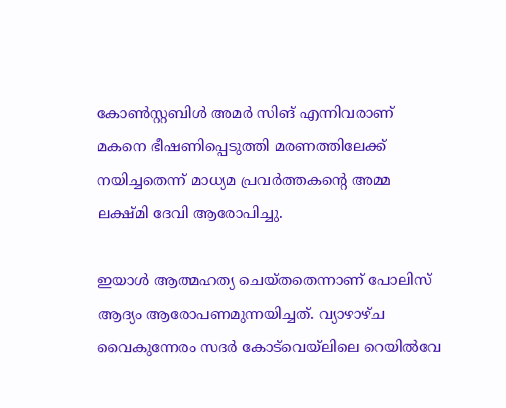കോൺസ്റ്റബിൾ അമർ സിങ് എന്നിവരാണ് മകനെ ഭീഷണിപ്പെടുത്തി മരണത്തിലേക്ക് നയിച്ചതെന്ന് മാധ്യമ പ്രവർത്തകന്റെ അമ്മ ലക്ഷ്മി ദേവി ആരോപിച്ചു.

ഇയാൾ ആത്മഹത്യ ചെയ്തതെന്നാണ് പോലിസ് ആദ്യം ആരോപണമുന്നയിച്ചത്. വ്യാഴാഴ്ച വൈകുന്നേരം സദർ കോട്‌വെയ്‌ലിലെ റെയിൽവേ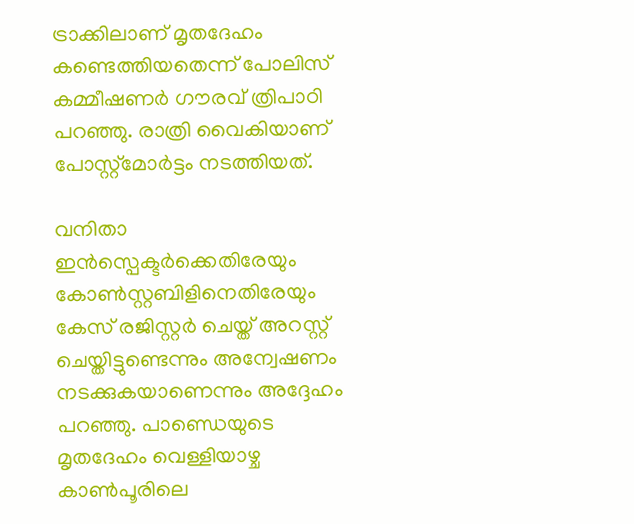ട്രാക്കിലാണ് മൃതദേഹം കണ്ടെത്തിയതെന്ന് പോലിസ് കമ്മീഷണർ ഗൗരവ് ത്രിപാഠി പറഞ്ഞു. രാത്രി വൈകിയാണ് പോസ്റ്റ്‌മോർട്ടം നടത്തിയത്.

വനിതാ ഇൻസ്പെക്ടർക്കെതിരേയും കോൺസ്റ്റബിളിനെതിരേയും കേസ് രജിസ്റ്റർ ചെയ്ത് അറസ്റ്റ് ചെയ്തിട്ടുണ്ടെന്നും അന്വേഷണം നടക്കുകയാണെന്നും അദ്ദേഹം പറഞ്ഞു. പാണ്ഡെയുടെ മൃതദേഹം വെള്ളിയാഴ്ച കാൺപൂരിലെ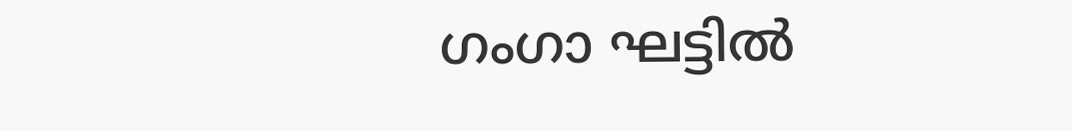ഗംഗാ ഘട്ടിൽ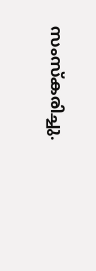സംസ്‌കരിച്ചു.